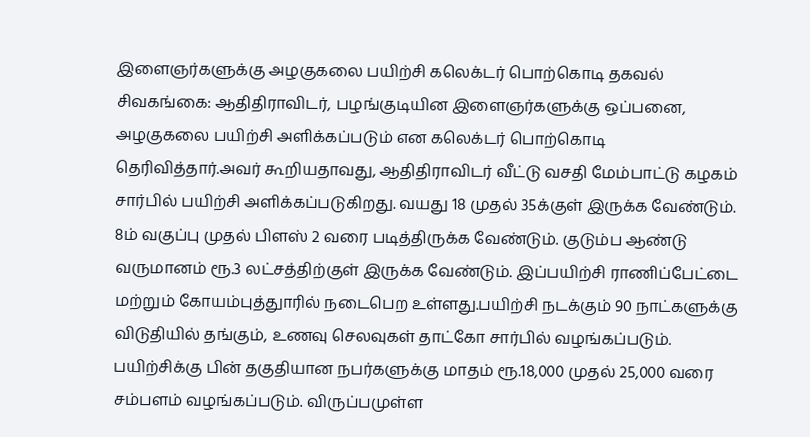இளைஞர்களுக்கு அழகுகலை பயிற்சி கலெக்டர் பொற்கொடி தகவல்
சிவகங்கை: ஆதிதிராவிடர், பழங்குடியின இளைஞர்களுக்கு ஒப்பனை, அழகுகலை பயிற்சி அளிக்கப்படும் என கலெக்டர் பொற்கொடி தெரிவித்தார்.அவர் கூறியதாவது, ஆதிதிராவிடர் வீட்டு வசதி மேம்பாட்டு கழகம் சார்பில் பயிற்சி அளிக்கப்படுகிறது. வயது 18 முதல் 35க்குள் இருக்க வேண்டும். 8ம் வகுப்பு முதல் பிளஸ் 2 வரை படித்திருக்க வேண்டும். குடும்ப ஆண்டு வருமானம் ரூ.3 லட்சத்திற்குள் இருக்க வேண்டும். இப்பயிற்சி ராணிப்பேட்டை மற்றும் கோயம்புத்துாரில் நடைபெற உள்ளது.பயிற்சி நடக்கும் 90 நாட்களுக்கு விடுதியில் தங்கும், உணவு செலவுகள் தாட்கோ சார்பில் வழங்கப்படும். பயிற்சிக்கு பின் தகுதியான நபர்களுக்கு மாதம் ரூ.18,000 முதல் 25,000 வரை சம்பளம் வழங்கப்படும். விருப்பமுள்ள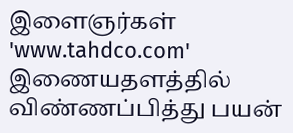இளைஞர்கள் 'www.tahdco.com' இணையதளத்தில் விண்ணப்பித்து பயன்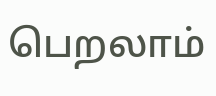பெறலாம்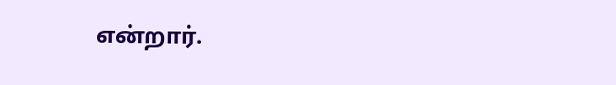என்றார்.